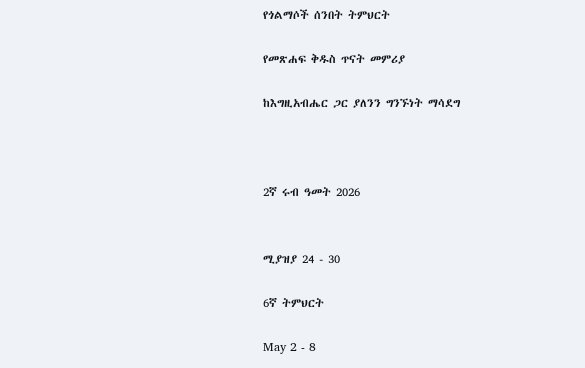የጎልማሶች ሰንበት ትምህርት

የመጽሐፍ ቅዱስ ጥናት መምሪያ

ከእግዚአብሔር ጋር ያለንን ግንኙነት ማሳደግ



2ኛ ሩብ ዓመት 2026


ሚያዝያ 24 - 30

6ኛ ትምህርት

May 2 - 8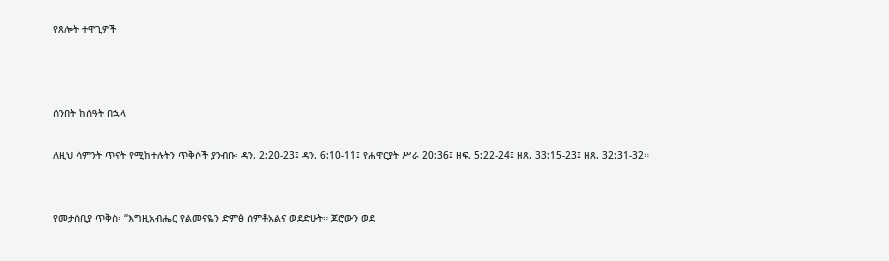የጸሎት ተዋጊዎች



ሰንበት ከሰዓት በኋላ

ለዚህ ሳምንት ጥናት የሚከተሉትን ጥቅሶች ያንብቡ፡ ዳን. 2:20-23፤ ዳን. 6:10-11፤ የሐዋርያት ሥራ 20:36፤ ዘፍ. 5:22-24፤ ዘጸ. 33:15-23፤ ዘጸ. 32:31-32።


የመታሰቢያ ጥቅስ፡ “እግዚአብሔር የልመናዬን ድምፅ ሰምቶአልና ወደድሁት። ጆሮውን ወደ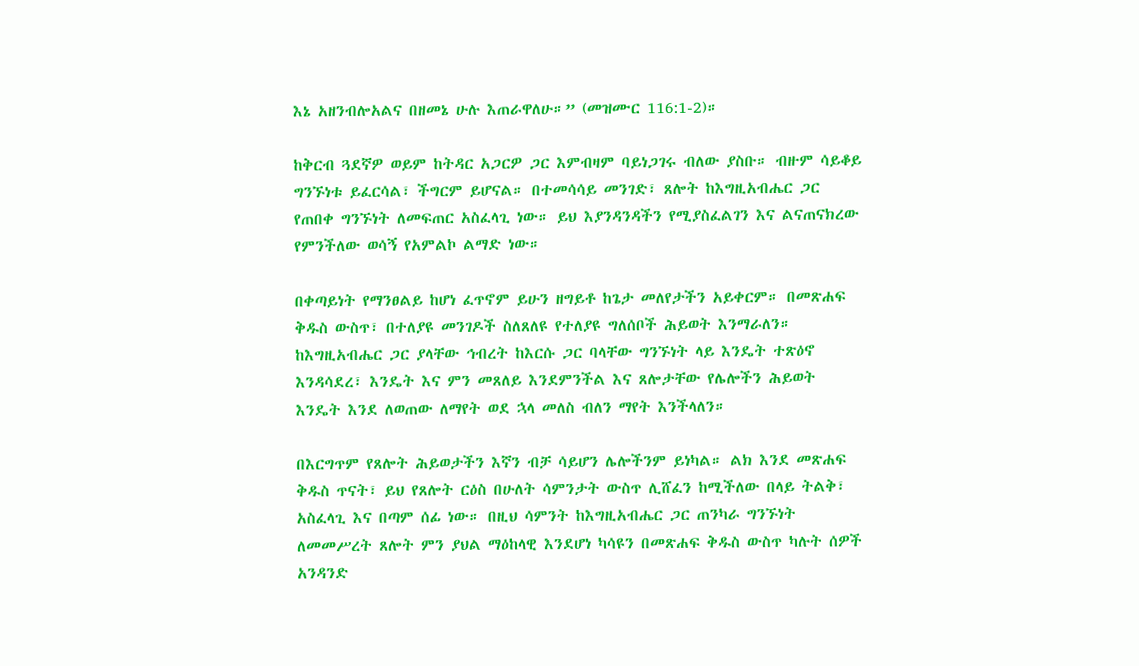እኔ አዘንብሎአልና በዘመኔ ሁሉ እጠራዋለሁ።” (መዝሙር 116:1-2)።

ከቅርብ ጓደኛዎ ወይም ከትዳር አጋርዎ ጋር እምብዛም ባይነጋገሩ ብለው ያስቡ። ብዙም ሳይቆይ ግንኙነቱ ይፈርሳል፣ ችግርም ይሆናል። በተመሳሳይ መንገድ፣ ጸሎት ከእግዚአብሔር ጋር የጠበቀ ግንኙነት ለመፍጠር አስፈላጊ ነው። ይህ እያንዳንዳችን የሚያስፈልገን እና ልናጠናክረው የምንችለው ወሳኝ የአምልኮ ልማድ ነው።

በቀጣይነት የማንፀልይ ከሆነ ፈጥኖም ይሁን ዘግይቶ ከጌታ መለየታችን አይቀርም። በመጽሐፍ ቅዱስ ውስጥ፣ በተለያዩ መንገዶች ስለጸለዩ የተለያዩ ግለሰቦች ሕይወት እንማራለን። ከእግዚአብሔር ጋር ያላቸው ኅብረት ከእርሱ ጋር ባላቸው ግንኙነት ላይ እንዴት ተጽዕኖ እንዳሳደረ፣ እንዴት እና ምን መጸለይ እንደምንችል እና ጸሎታቸው የሌሎችን ሕይወት እንዴት እንደ ለወጠው ለማየት ወደ ኋላ መለስ ብለን ማየት እንችላለን።

በእርግጥም የጸሎት ሕይወታችን እኛን ብቻ ሳይሆን ሌሎችንም ይነካል። ልክ እንደ መጽሐፍ ቅዱስ ጥናት፣ ይህ የጸሎት ርዕስ በሁለት ሳምንታት ውስጥ ሊሸፈን ከሚችለው በላይ ትልቅ፣ አስፈላጊ እና በጣም ሰፊ ነው። በዚህ ሳምንት ከእግዚአብሔር ጋር ጠንካራ ግንኙነት ለመመሥረት ጸሎት ምን ያህል ማዕከላዊ እንደሆነ ካሳዩን በመጽሐፍ ቅዱስ ውስጥ ካሉት ሰዎች አንዳንድ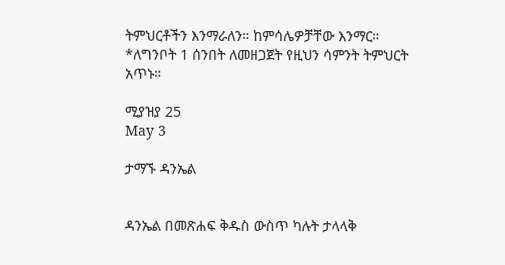ትምህርቶችን እንማራለን። ከምሳሌዎቻቸው እንማር። *ለግንቦት 1 ሰንበት ለመዘጋጀት የዚህን ሳምንት ትምህርት አጥኑ።

ሚያዝያ 25
May 3

ታማኙ ዳንኤል


ዳንኤል በመጽሐፍ ቅዱስ ውስጥ ካሉት ታላላቅ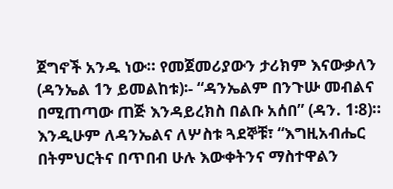ጀግኖች አንዱ ነው። የመጀመሪያውን ታሪክም እናውቃለን (ዳንኤል 1ን ይመልከቱ)፡- “ዳንኤልም በንጉሡ መብልና በሚጠጣው ጠጅ እንዳይረክስ በልቡ አሰበ” (ዳን. 1፡8)። እንዲሁም ለዳንኤልና ለሦስቱ ጓደኞቹ፣ “እግዚአብሔር በትምህርትና በጥበብ ሁሉ እውቀትንና ማስተዋልን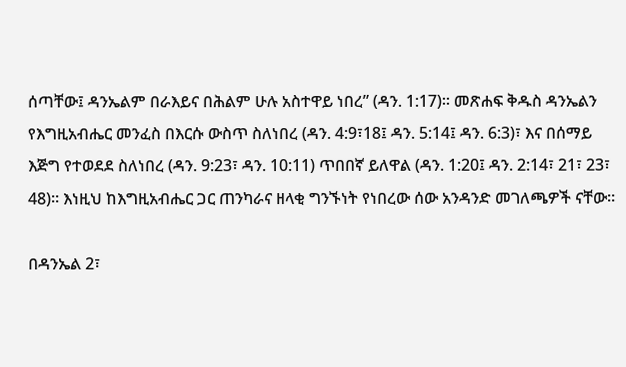ሰጣቸው፤ ዳንኤልም በራእይና በሕልም ሁሉ አስተዋይ ነበረ” (ዳን. 1:17)። መጽሐፍ ቅዱስ ዳንኤልን የእግዚአብሔር መንፈስ በእርሱ ውስጥ ስለነበረ (ዳን. 4:9፣18፤ ዳን. 5:14፤ ዳን. 6:3)፣ እና በሰማይ እጅግ የተወደደ ስለነበረ (ዳን. 9:23፣ ዳን. 10:11) ጥበበኛ ይለዋል (ዳን. 1:20፤ ዳን. 2:14፣ 21፣ 23፣ 48)። እነዚህ ከእግዚአብሔር ጋር ጠንካራና ዘላቂ ግንኙነት የነበረው ሰው አንዳንድ መገለጫዎች ናቸው።

በዳንኤል 2፣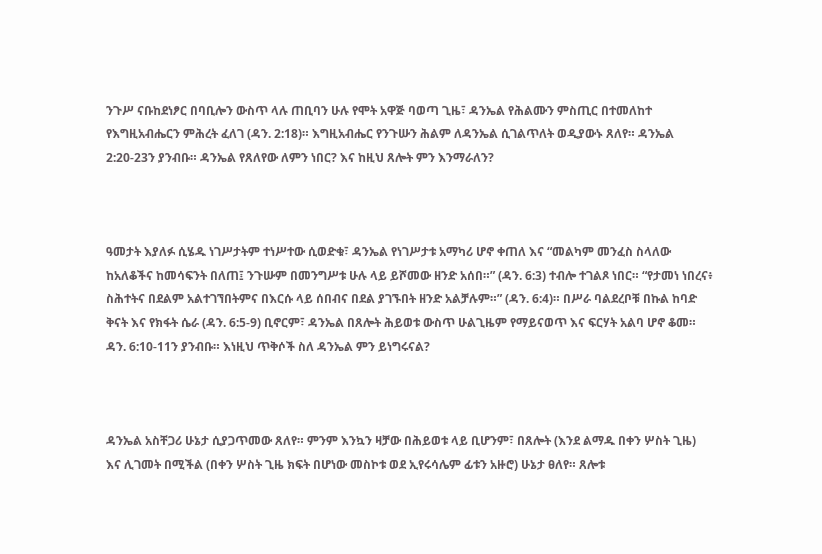ንጉሥ ናቡከደነፆር በባቢሎን ውስጥ ላሉ ጠቢባን ሁሉ የሞት አዋጅ ባወጣ ጊዜ፣ ዳንኤል የሕልሙን ምስጢር በተመለከተ የእግዚአብሔርን ምሕረት ፈለገ (ዳን. 2:18)። እግዚአብሔር የንጉሡን ሕልም ለዳንኤል ሲገልጥለት ወዲያውኑ ጸለየ። ዳንኤል 2:20-23ን ያንብቡ። ዳንኤል የጸለየው ለምን ነበር? እና ከዚህ ጸሎት ምን እንማራለን?



ዓመታት እያለፉ ሲሄዱ ነገሥታትም ተነሥተው ሲወድቁ፣ ዳንኤል የነገሥታቱ አማካሪ ሆኖ ቀጠለ እና “መልካም መንፈስ ስላለው ከአለቆችና ከመሳፍንት በለጠ፤ ንጉሡም በመንግሥቱ ሁሉ ላይ ይሾመው ዘንድ አሰበ።” (ዳን. 6:3) ተብሎ ተገልጾ ነበር። “የታመነ ነበረና፥ ስሕተትና በደልም አልተገኘበትምና በእርሱ ላይ ሰበብና በደል ያገኙበት ዘንድ አልቻሉም።” (ዳን. 6:4)። በሥራ ባልደረቦቹ በኩል ከባድ ቅናት እና የክፋት ሴራ (ዳን. 6:5-9) ቢኖርም፣ ዳንኤል በጸሎት ሕይወቱ ውስጥ ሁልጊዜም የማይናወጥ እና ፍርሃት አልባ ሆኖ ቆመ። ዳን. 6:10-11ን ያንብቡ። እነዚህ ጥቅሶች ስለ ዳንኤል ምን ይነግሩናል?



ዳንኤል አስቸጋሪ ሁኔታ ሲያጋጥመው ጸለየ። ምንም እንኳን ዛቻው በሕይወቱ ላይ ቢሆንም፣ በጸሎት (እንደ ልማዱ በቀን ሦስት ጊዜ) እና ሊገመት በሚችል (በቀን ሦስት ጊዜ ክፍት በሆነው መስኮቱ ወደ ኢየሩሳሌም ፊቱን አዙሮ) ሁኔታ ፀለየ። ጸሎቱ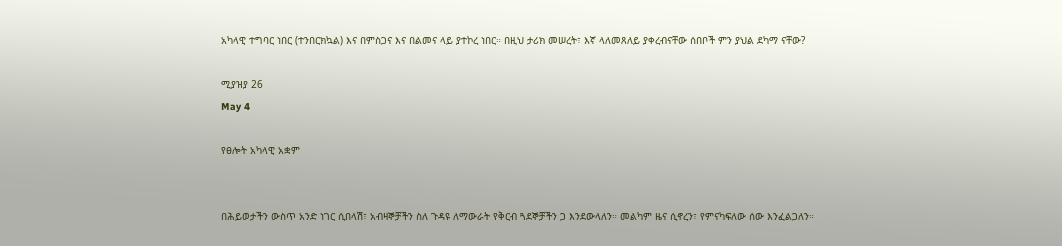አካላዊ ተግባር ነበር (ተንበርክኳል) እና በምስጋና እና በልመና ላይ ያተኮረ ነበር። በዚህ ታሪክ መሠረት፣ እኛ ላለመጸለይ ያቀረብናቸው ሰበቦች ምን ያህል ደካማ ናቸው?

ሚያዝያ 26
May 4

የፀሎት አካላዊ አቋም


በሕይወታችን ውስጥ አንድ ነገር ሲበላሽ፣ አብዛኞቻችን ስለ ጉዳዩ ለማውራት የቅርብ ጓደኞቻችን ጋ እንደውላለን። መልካም ዜና ሲኖረን፣ የምናካፍለው ሰው እንፈልጋለን።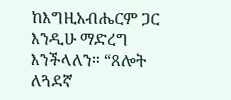ከእግዚአብሔርም ጋር እንዲሁ ማድረግ እንችላለን። “ጸሎት ለጓደኛ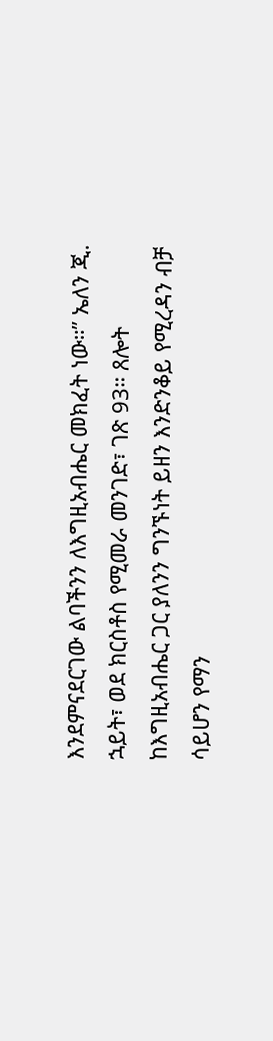እንደምናደርገው ልባችንን ለእግዚአብሔር መክፈት ነው።” ኤለን ጂ. ኋይት፣ ወደ ክርስቶስ የሚመራ መንገድ፣ ገጽ 93። ጸሎት ከእግዚአብሔር ጋር ያለንን ግንኙነት ይዘን እንድንቆይ የሚረዳን ብቻ ሳይሆን የማን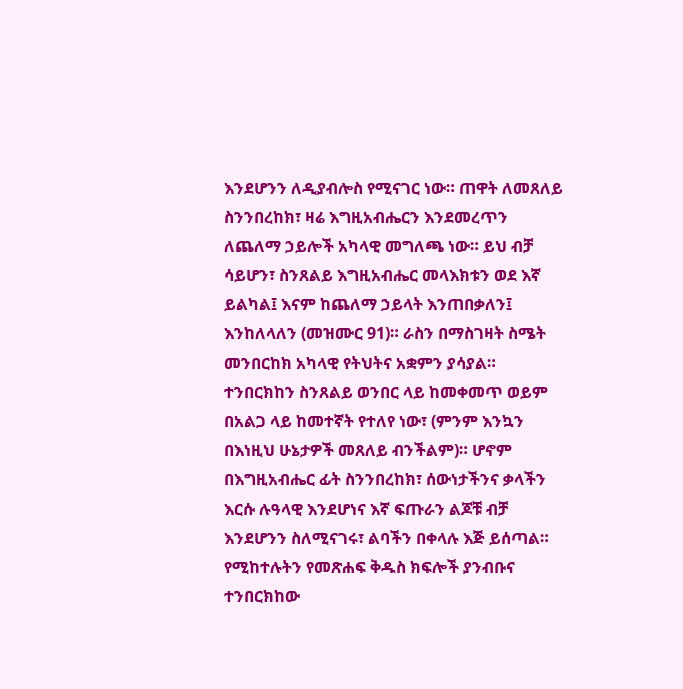እንደሆንን ለዲያብሎስ የሚናገር ነው። ጠዋት ለመጸለይ ስንንበረከክ፣ ዛሬ እግዚአብሔርን እንደመረጥን ለጨለማ ኃይሎች አካላዊ መግለጫ ነው። ይህ ብቻ ሳይሆን፣ ስንጸልይ እግዚአብሔር መላእክቱን ወደ እኛ ይልካል፤ እናም ከጨለማ ኃይላት እንጠበቃለን፤ እንከለላለን (መዝሙር 91)። ራስን በማስገዛት ስሜት መንበርከክ አካላዊ የትህትና አቋምን ያሳያል። ተንበርክከን ስንጸልይ ወንበር ላይ ከመቀመጥ ወይም በአልጋ ላይ ከመተኛት የተለየ ነው፣ (ምንም እንኳን በእነዚህ ሁኔታዎች መጸለይ ብንችልም)። ሆኖም በእግዚአብሔር ፊት ስንንበረከክ፣ ሰውነታችንና ቃላችን እርሱ ሉዓላዊ እንደሆነና እኛ ፍጡራን ልጆቹ ብቻ እንደሆንን ስለሚናገሩ፣ ልባችን በቀላሉ እጅ ይሰጣል። የሚከተሉትን የመጽሐፍ ቅዱስ ክፍሎች ያንብቡና ተንበርክከው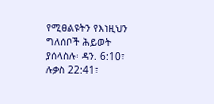የሚፀልዩትን የእነዚህን ግለሰቦች ሕይወት ያሰላስሉ፡ ዳን. 6:10፣ ሉቃስ 22:41፣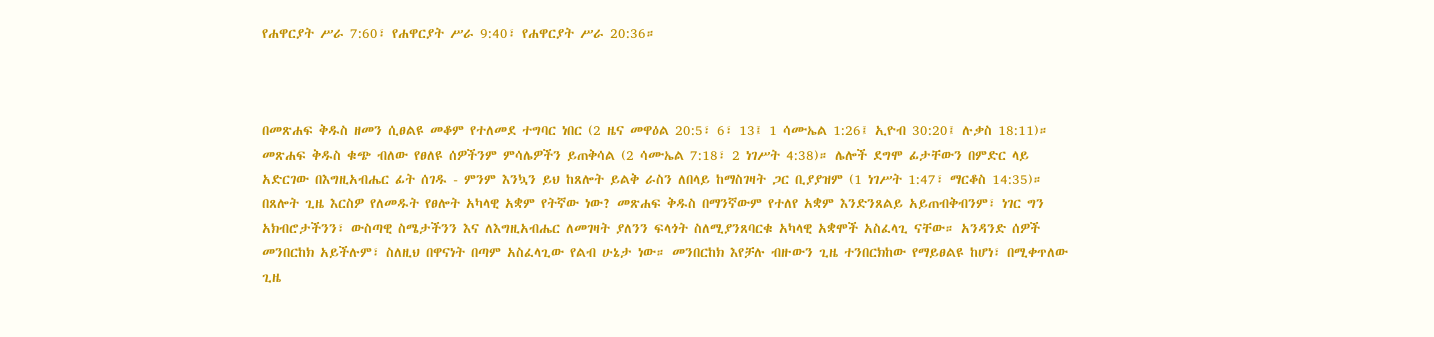የሐዋርያት ሥራ 7:60፣ የሐዋርያት ሥራ 9:40፣ የሐዋርያት ሥራ 20:36።



በመጽሐፍ ቅዱስ ዘመን ሲፀልዩ መቆም የተለመደ ተግባር ነበር (2 ዜና መዋዕል 20:5፣ 6፣ 13፤ 1 ሳሙኤል 1:26፤ ኢዮብ 30:20፤ ሉቃስ 18:11)። መጽሐፍ ቅዱስ ቁጭ ብለው የፀለዩ ሰዎችንም ምሳሌዎችን ይጠቅሳል (2 ሳሙኤል 7:18፣ 2 ነገሥት 4:38)። ሌሎች ደግሞ ፊታቸውን በምድር ላይ አድርገው በእግዚአብሔር ፊት ሰገዱ - ምንም እንኳን ይህ ከጸሎት ይልቅ ራስን ለበላይ ከማስገዛት ጋር ቢያያዝም (1 ነገሥት 1:47፣ ማርቆስ 14:35)። በጸሎት ጊዜ እርስዎ የለመዱት የፀሎት አካላዊ አቋም የትኛው ነው? መጽሐፍ ቅዱስ በማንኛውም የተለየ አቋም እንድንጸልይ አይጠብቅብንም፣ ነገር ግን አክብሮታችንን፣ ውስጣዊ ስሜታችንን እና ለእግዚአብሔር ለመገዛት ያለንን ፍላጎት ስለሚያንጸባርቁ አካላዊ አቋሞች አስፈላጊ ናቸው። አንዳንድ ሰዎች መንበርከክ አይችሉም፣ ስለዚህ በዋናነት በጣም አስፈላጊው የልብ ሁኔታ ነው። መንበርከክ እየቻሉ ብዙውን ጊዜ ተንበርክከው የማይፀልዩ ከሆነ፣ በሚቀጥለው ጊዜ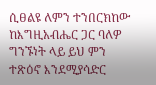ሲፀልዩ ለምን ተንበርክከው ከእግዚአብሔር ጋር ባለዎ ግንኙነት ላይ ይህ ምን ተጽዕኖ እንደሚያሳድር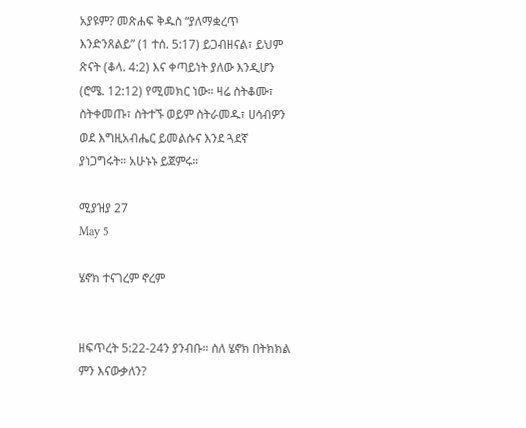አያዩም? መጽሐፍ ቅዱስ “ያለማቋረጥ እንድንጸልይ” (1 ተሰ. 5:17) ይጋብዘናል፣ ይህም ጽናት (ቆላ. 4:2) እና ቀጣይነት ያለው እንዲሆን (ሮሜ. 12:12) የሚመክር ነው። ዛሬ ስትቆሙ፣ ስትቀመጡ፣ ስትተኙ ወይም ስትራመዱ፣ ሀሳብዎን ወደ እግዚአብሔር ይመልሱና እንደ ጓደኛ ያነጋግሩት። አሁኑኑ ይጀምሩ።

ሚያዝያ 27
May 5

ሄኖክ ተናገረም ኖረም


ዘፍጥረት 5:22-24ን ያንብቡ። ስለ ሄኖክ በትክክል ምን እናውቃለን?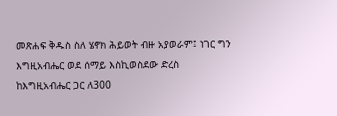መጽሐፍ ቅዱስ ስለ ሄኖክ ሕይወት ብዙ አያወራም፤ ነገር ግን እግዚአብሔር ወደ ሰማይ እስኪወስደው ድረስ ከእግዚአብሔር ጋር ለ300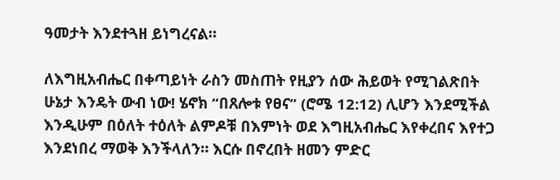ዓመታት እንደተጓዘ ይነግረናል።

ለእግዚአብሔር በቀጣይነት ራስን መስጠት የዚያን ሰው ሕይወት የሚገልጽበት ሁኔታ እንዴት ውብ ነው! ሄኖክ “በጸሎቱ የፀና” (ሮሜ 12:12) ሊሆን እንደሚችል እንዲሁም በዕለት ተዕለት ልምዶቹ በእምነት ወደ እግዚአብሔር እየቀረበና እየተጋ እንደነበረ ማወቅ እንችላለን። እርሱ በኖረበት ዘመን ምድር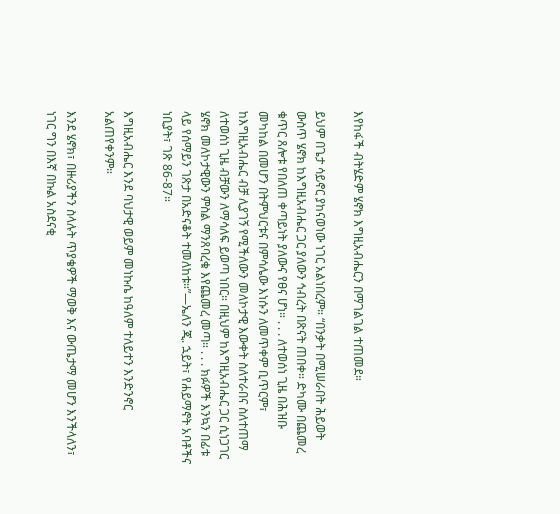እየከፋች ብትሄድም ሄኖክ እግዚአብሔርን በማገልገል ተጠመደ።

ይህም በጌታ ሳይኖር ያከናወነው ነገር አልነበረም። “በንቃት በሚሠራበት ሕይወት ውስጥ ሄኖክ ከእግዚአብሔር ጋር ያለውን ኅብረት በጽናት ጠበቀ። ድካሙ በጨመረ ቁጥር ጸሎቱ የበለጠ ቀጣይነት ያለውና የፀና ሆነ። . . . ለተወሰነ ጊዜ በሕዝቡ መካከል በመሆን በትምህርቱና በምሳሌው እነሱን ለመጥቀም ቢጥርም፣ ከእግዚአብሔር ብቻ ሊያገኝ የሚችለውን መለኮታዊ እውቀት ስለተራበና ስለተጠማ ለተወሰነ ጊዜ ብቻውን ለማሳለፍ ይወጣ ነበር። በዚህም ከእግዚአብሔር ጋር ሲነጋገር ሄኖክ መለኮታዊውን ምስል ማንጸባረቁ እየጨመረ መጣ። . . . ክፉዎች እንኳን በፊቱ ላይ የሰማይን ገጽታ በአድናቆት ተመለከቱ።”—ኤለን ጂ. ኋይት፣ የሐይማኖት አባቶችና ነቢያት፣ ገጽ 86-87።

እግዚአብሔር እንደ ባህታዊ ወይም መነኩሴ ከዓለም ተለይተን እንድንኖር አልጠየቀንም።

እንደ ሄኖክ፣ በዙሪያችን ስላሉት ጥያቄዎች ማወቅ እና ውጤታማ መሆን እንችላለን፣ ነገር ግን በእኛ በኩል አስደናቂ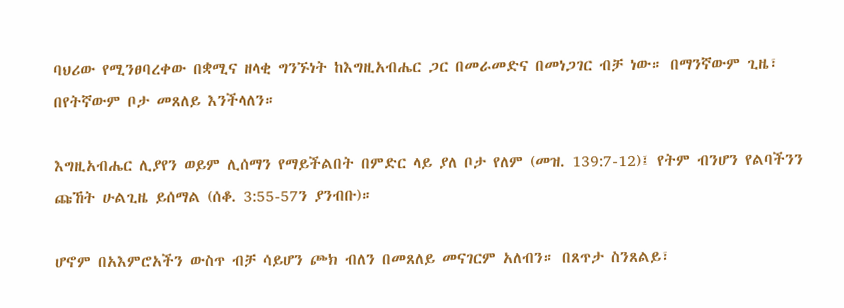ባህሪው የሚንፀባረቀው በቋሚና ዘላቂ ግንኙነት ከእግዚአብሔር ጋር በመራመድና በመነጋገር ብቻ ነው። በማንኛውም ጊዜ፣ በየትኛውም ቦታ መጸለይ እንችላለን።

እግዚአብሔር ሊያየን ወይም ሊሰማን የማይችልበት በምድር ላይ ያለ ቦታ የለም (መዝ. 139:7-12)፤ የትም ብንሆን የልባችንን ጩኸት ሁልጊዜ ይሰማል (ሰቆ. 3:55-57ን ያንብቡ)።

ሆኖም በአእምሮአችን ውስጥ ብቻ ሳይሆን ጮክ ብለን በመጸለይ መናገርም አለብን። በጸጥታ ስንጸልይ፣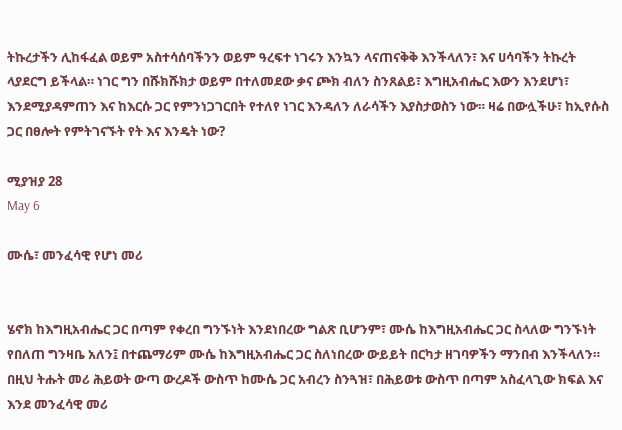ትኩረታችን ሊከፋፈል ወይም አስተሳሰባችንን ወይም ዓረፍተ ነገሩን እንኳን ላናጠናቅቅ እንችላለን፣ እና ሀሳባችን ትኩረት ላያደርግ ይችላል። ነገር ግን በሹክሹክታ ወይም በተለመደው ቃና ጮክ ብለን ስንጸልይ፣ እግዚአብሔር እውን እንደሆነ፣ እንደሚያዳምጠን እና ከእርሱ ጋር የምንነጋገርበት የተለየ ነገር እንዳለን ለራሳችን እያስታወስን ነው። ዛሬ በውሏችሁ፣ ከኢየሱስ ጋር በፀሎት የምትገናኙት የት እና እንዴት ነው?

ሚያዝያ 28
May 6

ሙሴ፣ መንፈሳዊ የሆነ መሪ


ሄኖክ ከእግዚአብሔር ጋር በጣም የቀረበ ግንኙነት እንደነበረው ግልጽ ቢሆንም፣ ሙሴ ከእግዚአብሔር ጋር ስላለው ግንኙነት የበለጠ ግንዛቤ አለን፤ በተጨማሪም ሙሴ ከእግዚአብሔር ጋር ስለነበረው ውይይት በርካታ ዘገባዎችን ማንበብ እንችላለን። በዚህ ትሑት መሪ ሕይወት ውጣ ውረዶች ውስጥ ከሙሴ ጋር አብረን ስንጓዝ፣ በሕይወቱ ውስጥ በጣም አስፈላጊው ክፍል እና እንደ መንፈሳዊ መሪ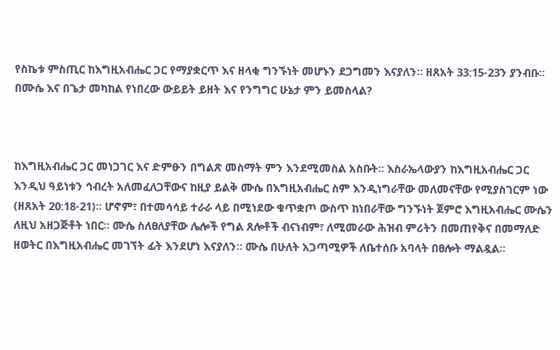የስኬቱ ምስጢር ከእግዚአብሔር ጋር የማያቋርጥ እና ዘላቂ ግንኙነት መሆኑን ደጋግመን እናያለን። ዘጸአት 33:15-23ን ያንብቡ። በሙሴ እና በጌታ መካከል የነበረው ውይይት ይዘት እና የንግግር ሁኔታ ምን ይመስላል?



ከእግዚአብሔር ጋር መነጋገር እና ድምፁን በግልጽ መስማት ምን እንደሚመስል አስቡት። እስራኤላውያን ከእግዚአብሔር ጋር እንዲህ ዓይነቱን ኅብረት አለመፈለጋቸውና ከዚያ ይልቅ ሙሴ በእግዚአብሔር ስም እንዲነግራቸው መለመናቸው የሚያስገርም ነው (ዘጸአት 20:18-21)። ሆኖም፣ በተመሳሳይ ተራራ ላይ በሚነደው ቁጥቋጦ ውስጥ ከነበራቸው ግንኙነት ጀምሮ እግዚአብሔር ሙሴን ለዚህ አዘጋጅቶት ነበር። ሙሴ ስለፀለያቸው ሌሎች የግል ጸሎቶች ብናነብም፣ ለሚመራው ሕዝብ ምሪትን በመጠየቅና በመማለድ ዘወትር በእግዚአብሔር መገኘት ፊት እንደሆነ እናያለን። ሙሴ በሁለት አጋጣሚዎች ለቤተሰቡ አባላት በፀሎት ማልዷል።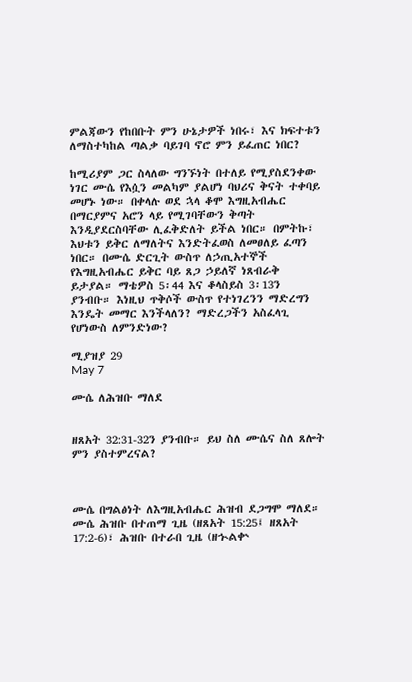ምልጃውን የከበቡት ምን ሁኔታዎች ነበሩ፣ እና ክፍተቱን ለማስተካከል ጣልቃ ባይገባ ኖሮ ምን ይፈጠር ነበር?

ከሚሪያም ጋር ስላለው ግንኙነት በተለይ የሚያስደንቀው ነገር ሙሴ የእሷን መልካም ያልሆነ ባህሪና ቅናት ተቀባይ መሆኑ ነው። በቀላሉ ወደ ኋላ ቆሞ እግዚአብሔር በማርያምና አሮን ላይ የሚገባቸውን ቅጣት እንዲያደርስባቸው ሊፈቅድለት ይችል ነበር። በምትኩ፣ እህቱን ይቅር ለማለትና እንድትፈወስ ለመፀለይ ፈጣን ነበር። በሙሴ ድርጊት ውስጥ ለኃጢአተኞች የእግዚአብሔር ይቅር ባይ ጸጋ ኃይለኛ ነጸብራቅ ይታያል። ማቴዎስ 5፡44 እና ቆላስይስ 3፡13ን ያንብቡ። እነዚህ ጥቅሶች ውስጥ የተነገረንን ማድረግን እንዴት መማር እንችላለን? ማድረጋችን አስፈላጊ የሆነውስ ለምንድነው?

ሚያዝያ 29
May 7

ሙሴ ለሕዝቡ ማለደ


ዘጸአት 32:31-32ን ያንብቡ። ይህ ስለ ሙሴና ስለ ጸሎት ምን ያስተምረናል?



ሙሴ በግልፅነት ለእግዚአብሔር ሕዝብ ደጋግሞ ማለደ። ሙሴ ሕዝቡ በተጠማ ጊዜ (ዘጸአት 15:25፤ ዘጸአት 17:2-6)፣ ሕዝቡ በተራበ ጊዜ (ዘኍልቍ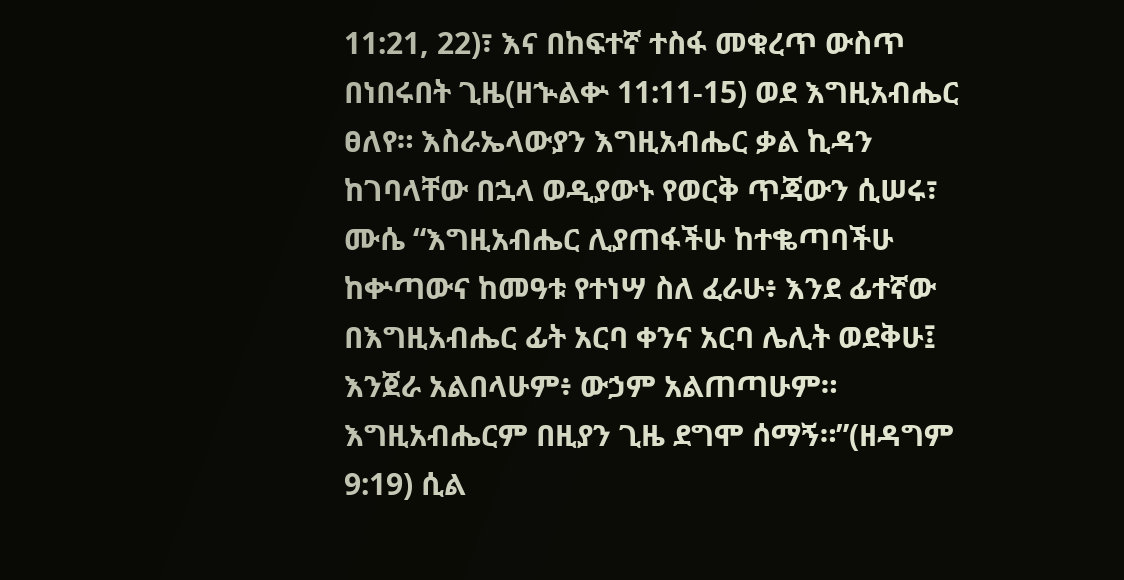11:21, 22)፣ እና በከፍተኛ ተስፋ መቁረጥ ውስጥ በነበሩበት ጊዜ(ዘኍልቍ 11:11-15) ወደ እግዚአብሔር ፀለየ። እስራኤላውያን እግዚአብሔር ቃል ኪዳን ከገባላቸው በኋላ ወዲያውኑ የወርቅ ጥጃውን ሲሠሩ፣ ሙሴ “እግዚአብሔር ሊያጠፋችሁ ከተቈጣባችሁ ከቍጣውና ከመዓቱ የተነሣ ስለ ፈራሁ፥ እንደ ፊተኛው በእግዚአብሔር ፊት አርባ ቀንና አርባ ሌሊት ወደቅሁ፤ እንጀራ አልበላሁም፥ ውኃም አልጠጣሁም። እግዚአብሔርም በዚያን ጊዜ ደግሞ ሰማኝ።”(ዘዳግም 9:19) ሲል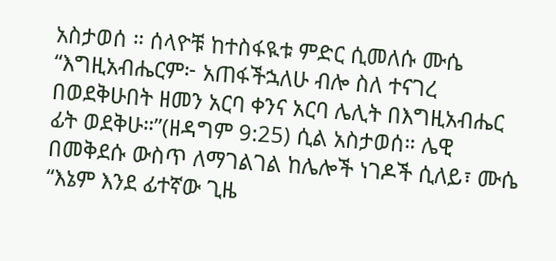አስታወሰ ። ሰላዮቹ ከተስፋዪቱ ምድር ሲመለሱ ሙሴ “እግዚአብሔርም፦ አጠፋችኋለሁ ብሎ ስለ ተናገረ በወደቅሁበት ዘመን አርባ ቀንና አርባ ሌሊት በእግዚአብሔር ፊት ወደቅሁ።”(ዘዳግም 9:25) ሲል አስታወሰ። ሌዊ በመቅደሱ ውስጥ ለማገልገል ከሌሎች ነገዶች ሲለይ፣ ሙሴ “እኔም እንደ ፊተኛው ጊዜ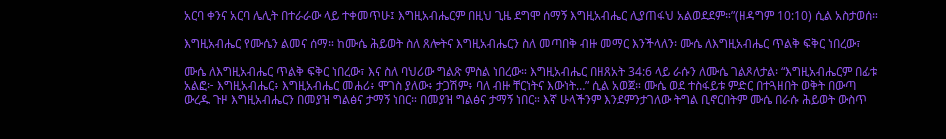አርባ ቀንና አርባ ሌሊት በተራራው ላይ ተቀመጥሁ፤ እግዚአብሔርም በዚህ ጊዜ ደግሞ ሰማኝ እግዚአብሔር ሊያጠፋህ አልወደደም።”(ዘዳግም 10:10) ሲል አስታወሰ።

እግዚአብሔር የሙሴን ልመና ሰማ። ከሙሴ ሕይወት ስለ ጸሎትና እግዚአብሔርን ስለ መጣበቅ ብዙ መማር እንችላለን፡ ሙሴ ለእግዚአብሔር ጥልቅ ፍቅር ነበረው፣

ሙሴ ለእግዚአብሔር ጥልቅ ፍቅር ነበረው፣ እና ስለ ባህሪው ግልጽ ምስል ነበረው። እግዚአብሔር በዘጸአት 34:6 ላይ ራሱን ለሙሴ ገልጾለታል፡ “እግዚአብሔርም በፊቱ አልፎ፦ እግዚአብሔር፥ እግዚአብሔር መሐሪ፥ ሞገስ ያለው፥ ታጋሽም፥ ባለ ብዙ ቸርነትና እውነት…” ሲል አወጀ። ሙሴ ወደ ተስፋይቱ ምድር በተጓዘበት ወቅት በውጣ ውረዱ ጉዞ እግዚአብሔርን በመያዝ ግልፅና ታማኝ ነበር። በመያዝ ግልፅና ታማኝ ነበር። እኛ ሁላችንም እንደምንታገለው ትግል ቢኖርበትም ሙሴ በራሱ ሕይወት ውስጥ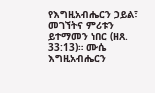የእግዚአብሔርን ኃይል፣ መገኘትና ምሪቱን ይተማመን ነበር (ዘጸ. 33:13)። ሙሴ እግዚአብሔርን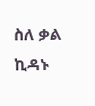ስለ ቃል ኪዳኑ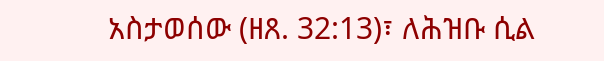አስታወሰው (ዘጸ. 32:13)፣ ለሕዝቡ ሲል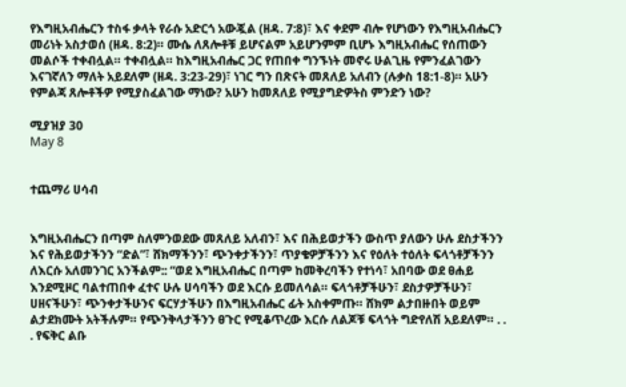የእግዚአብሔርን ተስፋ ቃላት የራሱ አድርጎ አውጇል (ዘዳ. 7:8)፣ እና ቀደም ብሎ የሆነውን የእግዚአብሔርን መሪነት አስታወሰ (ዘዳ. 8:2)። ሙሴ ለጸሎቶቹ ይሆናልም አይሆንምም ቢሆኑ እግዚአብሔር የሰጠውን መልሶች ተቀብሏል። ተቀብሏል። ከእግዚአብሔር ጋር የጠበቀ ግንኙነት መኖሩ ሁልጊዜ የምንፈልገውን እናገኛለን ማለት አይደለም (ዘዳ. 3:23-29)፣ ነገር ግን በጽናት መጸለይ አለብን (ሉቃስ 18:1-8)። አሁን የምልጃ ጸሎቶችዎ የሚያስፈልገው ማነው? አሁን ከመጸለይ የሚያግድዎትስ ምንድን ነው?

ሚያዝያ 30
May 8


ተጨማሪ ሀሳብ


እግዚአብሔርን በጣም ስለምንወደው መጸለይ አለብን፣ እና በሕይወታችን ውስጥ ያለውን ሁሉ ደስታችንን እና የሕይወታችንን “ድል”፣ ሸክማችንን፣ ጭንቀታችንን፣ ጥያቄዎቻችንን እና የዕለት ተዕለት ፍላጎቶቻችንን ለእርሱ አለመንገር አንችልም:: “ወደ እግዚአብሔር በጣም ከመቅረባችን የተነሳ፣ አበባው ወደ ፀሐይ እንደሚዞር ባልተጠበቀ ፈተና ሁሉ ሀሳባችን ወደ እርሱ ይመለሳል። ፍላጎቶቻችሁን፣ ደስታዎቻችሁን፣ ሀዘናችሁን፣ ጭንቀታችሁንና ፍርሃታችሁን በእግዚአብሔር ፊት አስቀምጡ። ሸክም ልታበዙበት ወይም ልታደክሙት አትችሉም። የጭንቅላታችንን ፀጉር የሚቆጥረው እርሱ ለልጆቹ ፍላጎት ግድየለሽ አይደለም። . . . የፍቅር ልቡ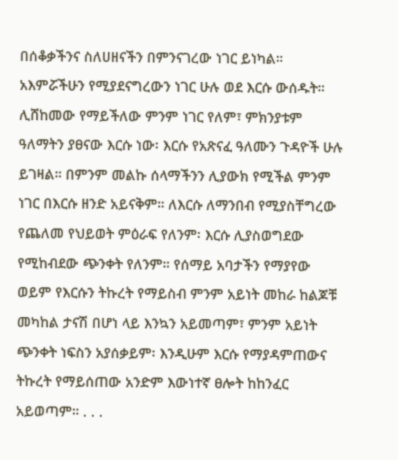በሰቆቃችንና ስለሀዘናችን በምንናገረው ነገር ይነካል። አእምሯችሁን የሚያደናግረውን ነገር ሁሉ ወደ እርሱ ውሰዱት። ሊሸከመው የማይችለው ምንም ነገር የለም፣ ምክንያቱም ዓለማትን ያፀናው እርሱ ነው፡ እርሱ የአጽናፈ ዓለሙን ጉዳዮች ሁሉ ይገዛል። በምንም መልኩ ሰላማችንን ሊያውክ የሚችል ምንም ነገር በእርሱ ዘንድ አይናቅም። ለእርሱ ለማንበብ የሚያስቸግረው የጨለመ የህይወት ምዕራፍ የለንም፡ እርሱ ሊያስወግደው የሚከብደው ጭንቀት የለንም። የሰማይ አባታችን የማያየው ወይም የእርሱን ትኩረት የማይስብ ምንም አይነት መከራ ከልጆቹ መካከል ታናሽ በሆነ ላይ እንኳን አይመጣም፣ ምንም አይነት ጭንቀት ነፍስን አያሰቃይም፡ እንዲሁም እርሱ የማያዳምጠውና ትኩረት የማይሰጠው አንድም እውነተኛ ፀሎት ከከንፈር አይወጣም። . . .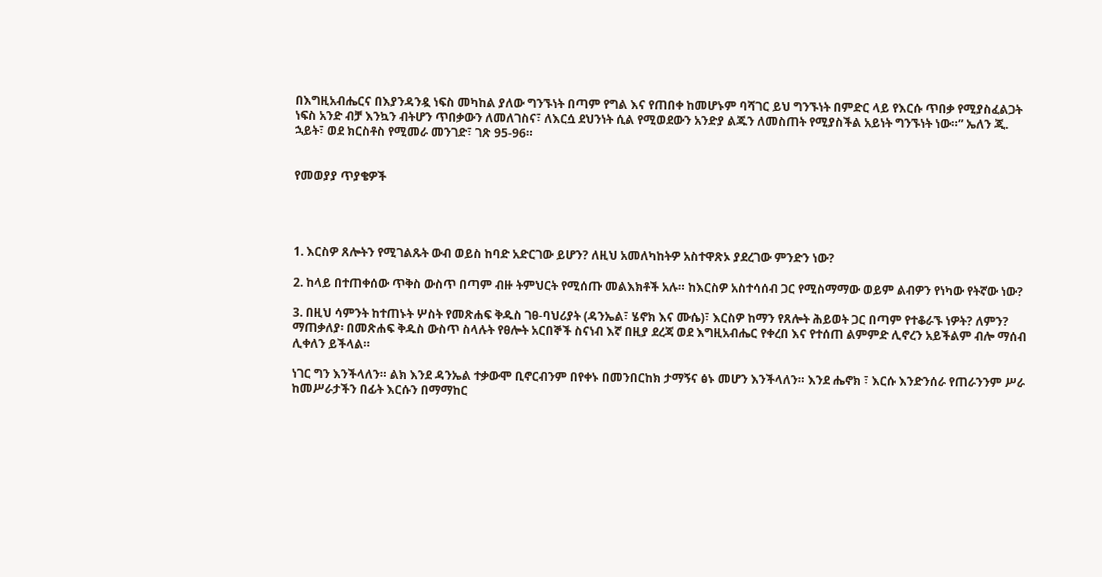በእግዚአብሔርና በእያንዳንዷ ነፍስ መካከል ያለው ግንኙነት በጣም የግል እና የጠበቀ ከመሆኑም ባሻገር ይህ ግንኙነት በምድር ላይ የእርሱ ጥበቃ የሚያስፈልጋት ነፍስ አንድ ብቻ እንኳን ብትሆን ጥበቃውን ለመለገስና፣ ለእርሷ ደህንነት ሲል የሚወደውን አንድያ ልጁን ለመስጠት የሚያስችል አይነት ግንኙነት ነው።” ኤለን ጂ. ኋይት፣ ወደ ክርስቶስ የሚመራ መንገድ፣ ገጽ 95-96።


የመወያያ ጥያቄዎች




1. እርስዎ ጸሎትን የሚገልጹት ውብ ወይስ ከባድ አድርገው ይሆን? ለዚህ አመለካከትዎ አስተዋጽኦ ያደረገው ምንድን ነው?

2. ከላይ በተጠቀሰው ጥቅስ ውስጥ በጣም ብዙ ትምህርት የሚሰጡ መልእክቶች አሉ። ከእርስዎ አስተሳሰብ ጋር የሚስማማው ወይም ልብዎን የነካው የትኛው ነው?

3. በዚህ ሳምንት ከተጠኑት ሦስት የመጽሐፍ ቅዱስ ገፀ-ባህሪያት (ዳንኤል፣ ሄኖክ እና ሙሴ)፣ እርስዎ ከማን የጸሎት ሕይወት ጋር በጣም የተቆራኙ ነዎት? ለምን? ማጠቃለያ፡ በመጽሐፍ ቅዱስ ውስጥ ስላሉት የፀሎት አርበኞች ስናነብ እኛ በዚያ ደረጃ ወደ እግዚአብሔር የቀረበ እና የተሰጠ ልምምድ ሊኖረን አይችልም ብሎ ማሰብ ሊቀለን ይችላል።

ነገር ግን እንችላለን። ልክ እንደ ዳንኤል ተቃውሞ ቢኖርብንም በየቀኑ በመንበርከክ ታማኝና ፅኑ መሆን እንችላለን። እንደ ሔኖክ ፣ እርሱ እንድንሰራ የጠራንንም ሥራ ከመሥራታችን በፊት እርሱን በማማከር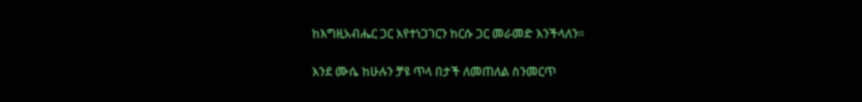ከእግዚአብሔር ጋር እየተነጋገርን ከርሱ ጋር መራመድ እንችላለን።

እንደ ሙሴ ከሁሉን ቻዩ ጥላ በታች ለመጠለል ስንመርጥ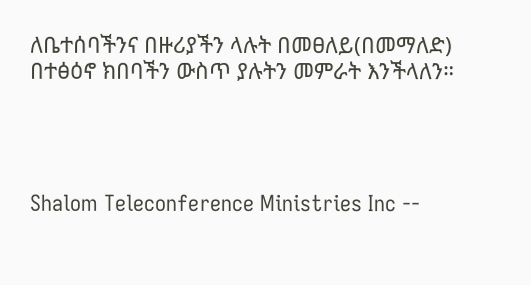ለቤተሰባችንና በዙሪያችን ላሉት በመፀለይ(በመማለድ) በተፅዕኖ ክበባችን ውስጥ ያሉትን መምራት እንችላለን።




Shalom Teleconference Ministries Inc --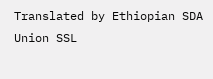Translated by Ethiopian SDA Union SSL